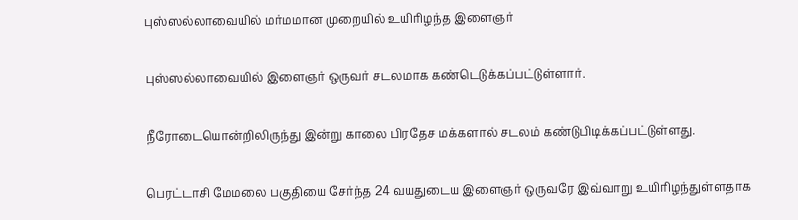புஸ்ஸல்லாவையில் மர்மமான முறையில் உயிரிழந்த இளைஞர்

புஸ்ஸல்லாவையில் இளைஞர் ஒருவர் சடலமாக கண்டெடுக்கப்பட்டுள்ளார்.

நீரோடையொன்றிலிருந்து இன்று காலை பிரதேச மக்களால் சடலம் கண்டுபிடிக்கப்பட்டுள்ளது.

பெரட்டாசி மேமலை பகுதியை சேர்ந்த 24 வயதுடைய இளைஞர் ஒருவரே இவ்வாறு உயிரிழந்துள்ளதாக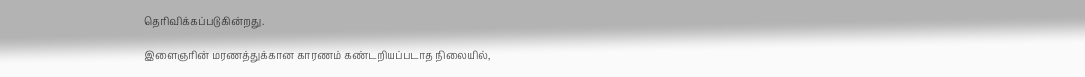தெரிவிக்கப்படுகின்றது.

இளைஞரின் மரணத்துக்கான காரணம் கண்டறியப்படாத நிலையில்,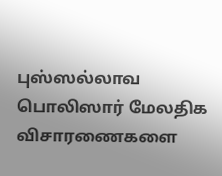புஸ்ஸல்லாவ பொலிஸார் மேலதிக விசாரணைகளை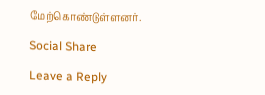மேற்கொண்டுள்ளனர்.

Social Share

Leave a Reply